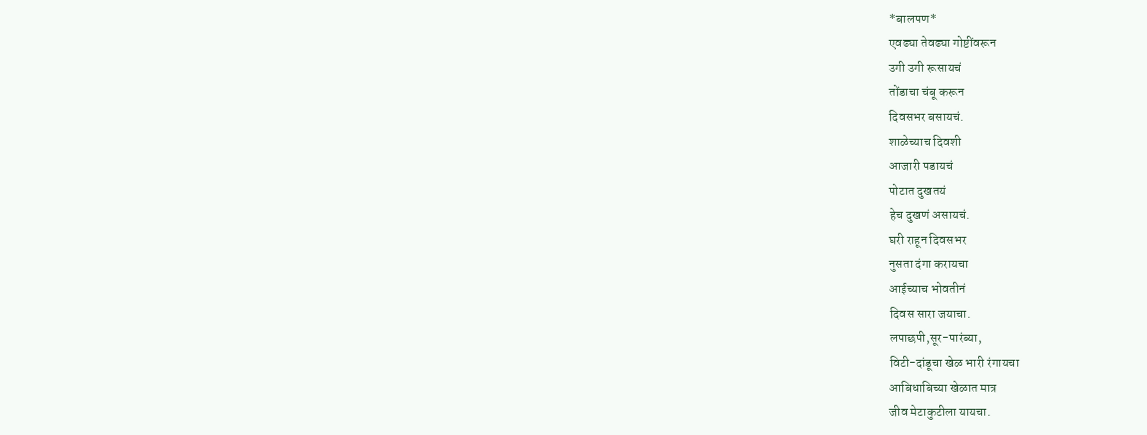*बालपण*
एवढ्या तेवढ्या गोष्टींवरून
उगी उगी रूसायचं
तोंडाचा चंबू करून
दिवसभर बसायचं.
शाळेच्याच दिवशी
आजारी पडायचं
पोटात दुखतयं
हेच दुखणं असायचं.
घरी राहून दिवसभर
नुसता दंगा करायचा
आईच्याच भोवतीनं
दिवस सारा जयाचा.
लपाछपी,सूर-पारंब्या,
विटी-दांडूचा खेळ भारी रंगायचा
आबिधाबिच्या खेळात मात्र
जीव मेटाकुटीला यायचा.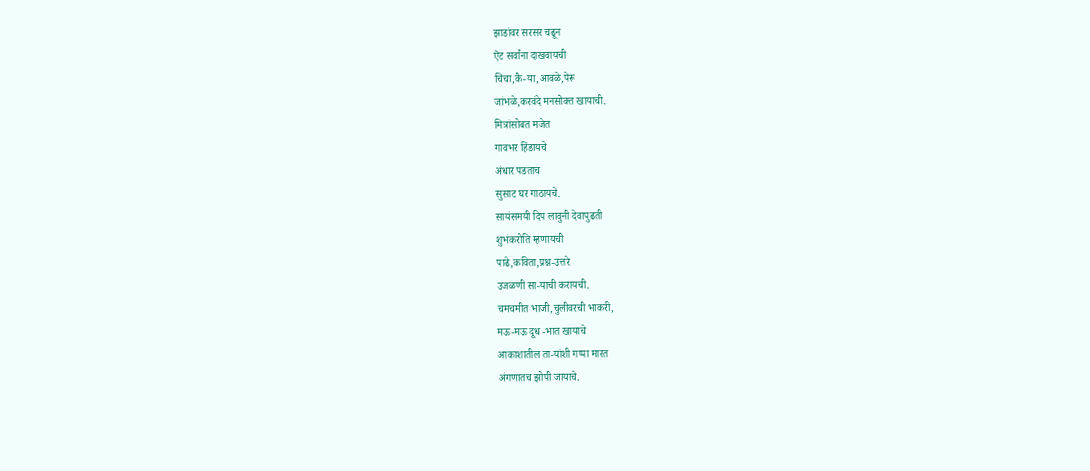झाडांवर सरसर चढून
ऎट सर्वांना दाखवायची
चिंचा,कै-या,आवळे,पेरू
जांभळे,करवंदे मनसोक्त खायाची.
मित्रांसोबत मजेत
गावभर हिंडायचे
अंधार पडताच
सुसाट घर गाठायचे.
सायंसमयी दिप लावुनी देवापुढती
शुभंकरोति म्हणायची
पाढे,कविता,प्रश्न-उत्तरे
उजळणी सा-याची करायची.
चमचमीत भाजी,चुलीवरची भाकरी,
मऊ-मऊ दूध -भात खायाचे
आकाशातील ता-यांशी गप्पा मारत
अंगणातच झोपी जायाचे.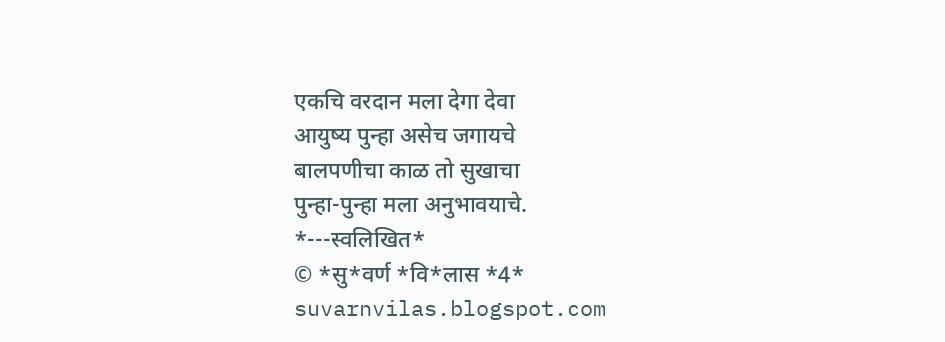एकचि वरदान मला देगा देवा
आयुष्य पुन्हा असेच जगायचे
बालपणीचा काळ तो सुखाचा
पुन्हा-पुन्हा मला अनुभावयाचे.
*---स्वलिखित*
© *सु*वर्ण *वि*लास *4*
suvarnvilas.blogspot.com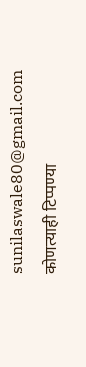sunilaswale80@gmail.com
कोणत्याही टिप्पण्या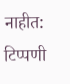नाहीत:
टिप्पणी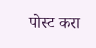पोस्ट करा